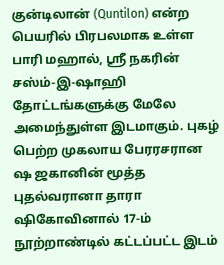குன்டிலான் (Quntilon) என்ற பெயரில் பிரபலமாக உள்ள பாரி மஹால், ஸ்ரீ நகரின் சஸ்ம்-இ-ஷாஹி தோட்டங்களுக்கு மேலே அமைந்துள்ள இடமாகும். புகழ் பெற்ற முகலாய பேரரசரான ஷ ஜகானின் மூத்த புதல்வரானா தாரா ஷிகோவினால் 17-ம் நூற்றாண்டில் கட்டப்பட்ட இடம்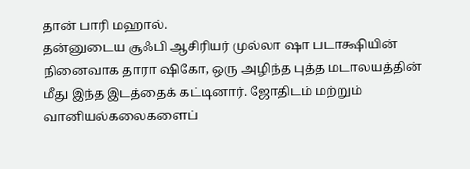தான் பாரி மஹால்.
தன்னுடைய சூஃபி ஆசிரியர் முல்லா ஷா படாக்ஷியின் நினைவாக தாரா ஷிகோ, ஒரு அழிந்த புத்த மடாலயத்தின் மீது இந்த இடத்தைக் கட்டினார். ஜோதிடம் மற்றும் வானியல்கலைகளைப்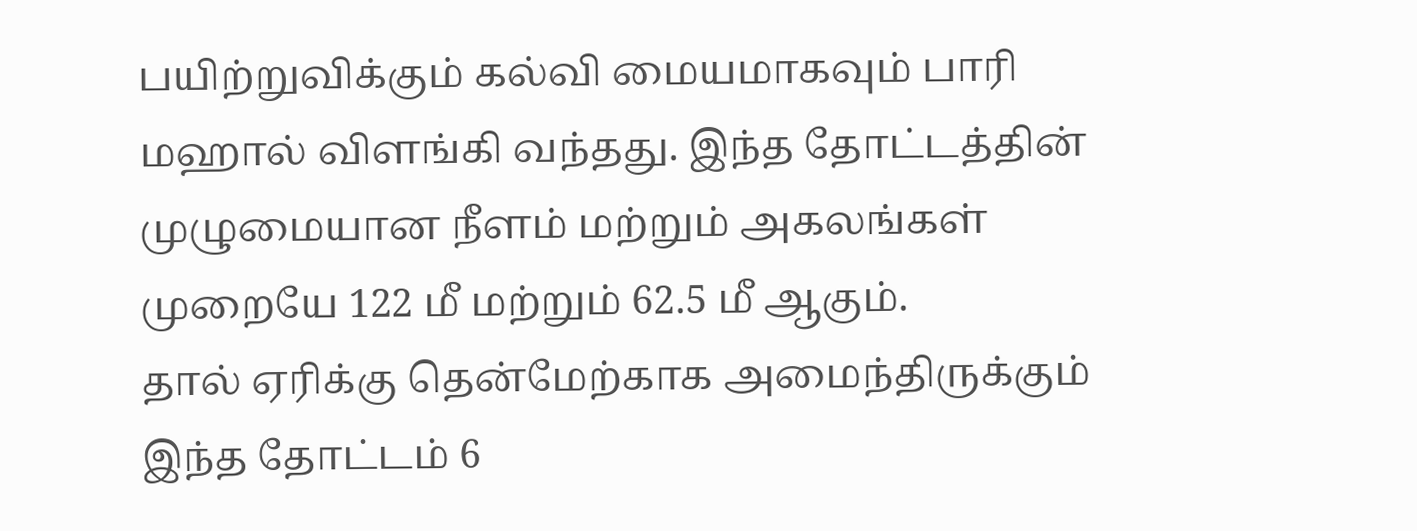பயிற்றுவிக்கும் கல்வி மையமாகவும் பாரி மஹால் விளங்கி வந்தது. இந்த தோட்டத்தின் முழுமையான நீளம் மற்றும் அகலங்கள் முறையே 122 மீ மற்றும் 62.5 மீ ஆகும்.
தால் ஏரிக்கு தென்மேற்காக அமைந்திருக்கும் இந்த தோட்டம் 6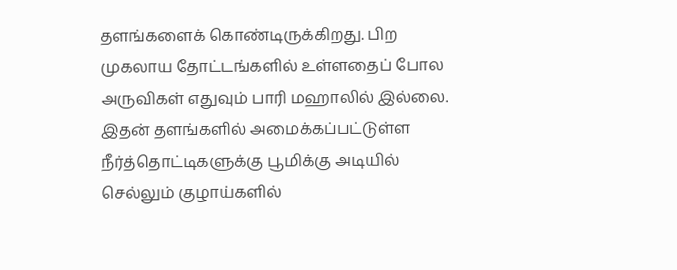தளங்களைக் கொண்டிருக்கிறது. பிற முகலாய தோட்டங்களில் உள்ளதைப் போல அருவிகள் எதுவும் பாரி மஹாலில் இல்லை.
இதன் தளங்களில் அமைக்கப்பட்டுள்ள நீர்த்தொட்டிகளுக்கு பூமிக்கு அடியில் செல்லும் குழாய்களில்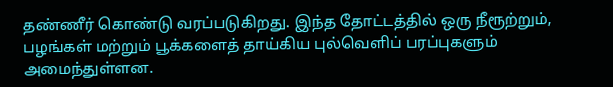தண்ணீர் கொண்டு வரப்படுகிறது. இந்த தோட்டத்தில் ஒரு நீரூற்றும், பழங்கள் மற்றும் பூக்களைத் தாய்கிய புல்வெளிப் பரப்புகளும் அமைந்துள்ளன.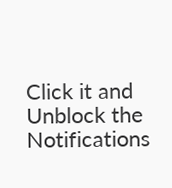Click it and Unblock the Notifications